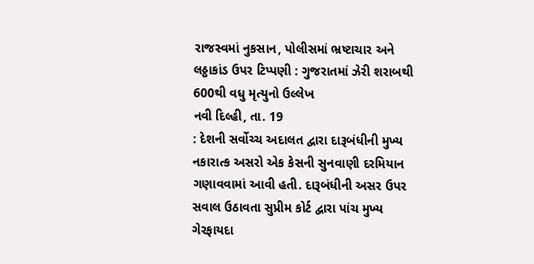રાજસ્વમાં નુકસાન, પોલીસમાં ભ્રષ્ટાચાર અને લઠ્ઠાકાંડ ઉપર ટિપ્પણી : ગુજરાતમાં ઝેરી શરાબથી 600થી વધુ મૃત્યુનો ઉલ્લેખ
નવી દિલ્હી, તા. 19
: દેશની સર્વોચ્ચ અદાલત દ્વારા દારૂબંધીની મુખ્ય નકારાત્ક અસરો એક કેસની સુનવાણી દરમિયાન
ગણાવવામાં આવી હતી. દારૂબંધીની અસર ઉપર સવાલ ઉઠાવતા સુપ્રીમ કોર્ટ દ્વારા પાંચ મુખ્ય
ગેરફાયદા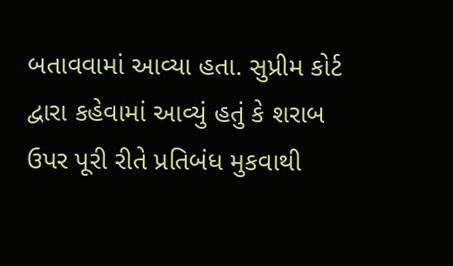બતાવવામાં આવ્યા હતા. સુપ્રીમ કોર્ટ દ્વારા કહેવામાં આવ્યું હતું કે શરાબ
ઉપર પૂરી રીતે પ્રતિબંધ મુકવાથી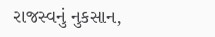રાજસ્વનું નુકસાન,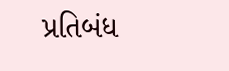પ્રતિબંધ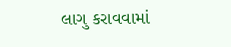લાગુ કરાવવામાં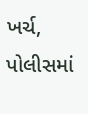ખર્ચ, પોલીસમાં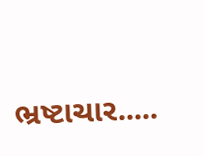ભ્રષ્ટાચાર.....